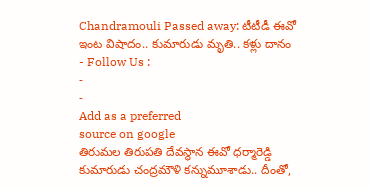Chandramouli Passed away: టీటీడీ ఈవో ఇంట విషాదం.. కుమారుడు మృతి.. కళ్లు దానం
- Follow Us :
-
-
Add as a preferred
source on google
తిరుమల తిరుపతి దేవస్థాన ఈవో ధర్మారెడ్డి కుమారుడు చంద్రమౌళి కన్నుమూశాడు.. దీంతో,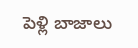పెళ్లి బాజాలు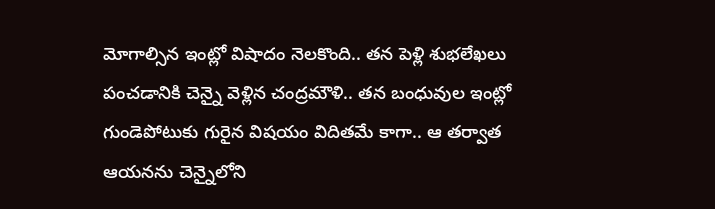మోగాల్సిన ఇంట్లో విషాదం నెలకొంది.. తన పెళ్లి శుభలేఖలు పంచడానికి చెన్నై వెళ్లిన చంద్రమౌళి.. తన బంధువుల ఇంట్లో గుండెపోటుకు గురైన విషయం విదితమే కాగా.. ఆ తర్వాత ఆయనను చెన్నైలోని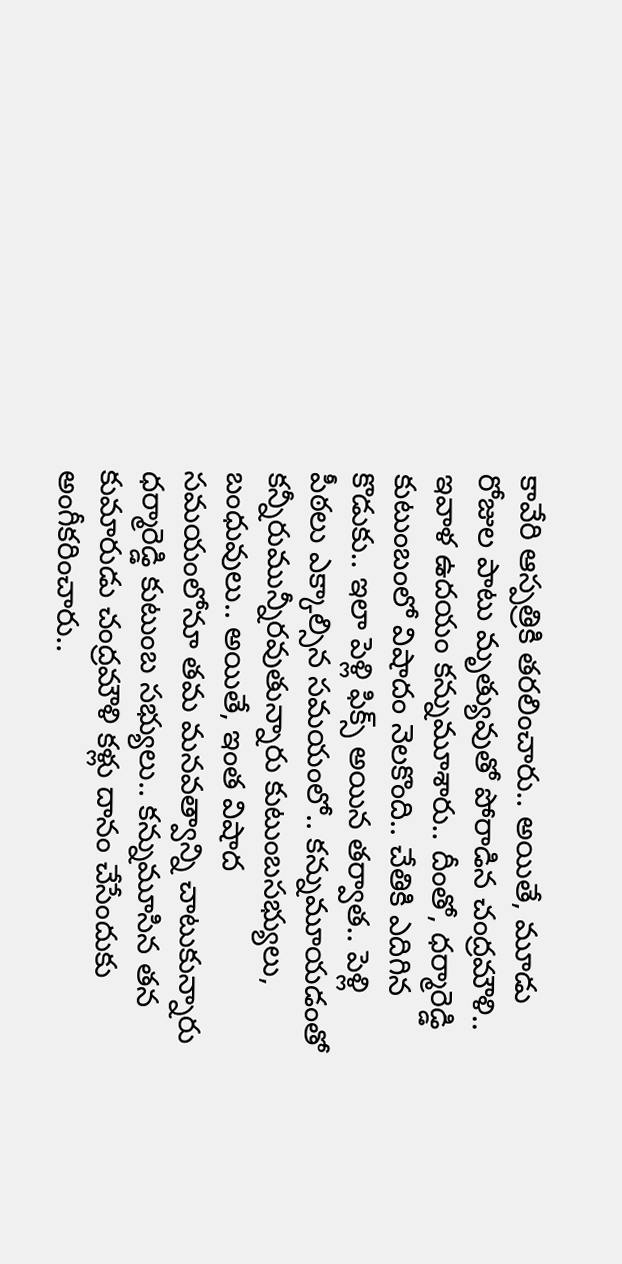కావేరి ఆస్పత్రికి తరలించారు.. అయితే, మూడు రోజుల పాటు మృత్యువుతో పోరాడిన చంద్రమౌళి.. ఇవాళ ఉదయం కన్నుమూశారు.. దీంతో, ధర్మారెడ్డి కుటుంబంలో విషాదం నెలకొంది.. చేతికి ఎదిగిన కొడుకు.. ఇలా పెళ్లి ఫిక్స్ అయిన తర్వాత.. పెళ్లి పీఠలు ఎక్కాల్సిన సమయంలో.. కన్నుమూయడంతో కన్నీరుమున్నీరవుతున్నారు కుటుంబసభ్యులు, బంధువులు.. అయితే, ఇంత విషాద సమయంలోనూ తమ మనవత్వాన్ని చాటుకున్నారు ధర్మారెడ్డి కుటుంబ సభ్యులు.. కన్నుమూసిన తన కుమారుడు చంద్రమౌళి కళ్లు దానం చేసేందుకు అంగీకరించారు..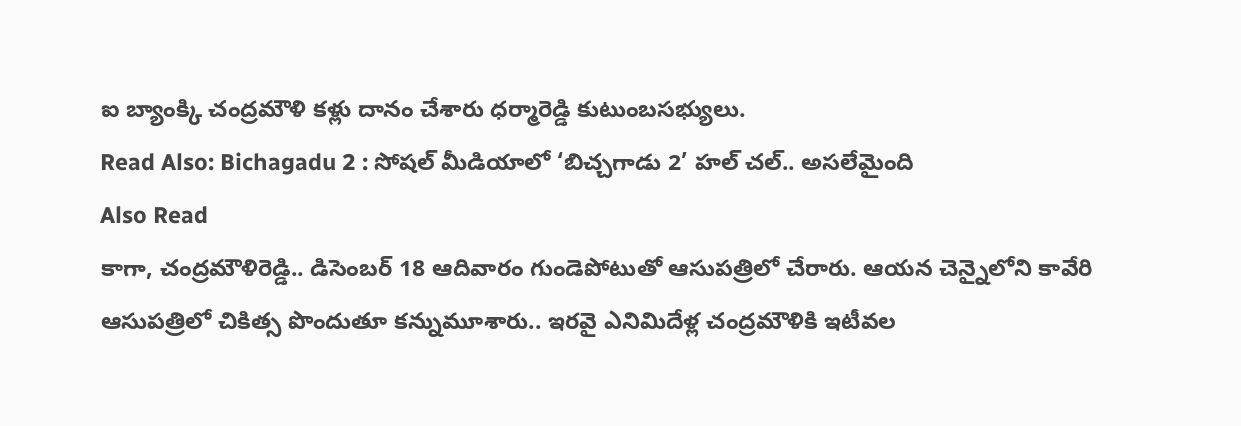ఐ బ్యాంక్కి చంద్రమౌళి కళ్లు దానం చేశారు ధర్మారెడ్డి కుటుంబసభ్యులు.
Read Also: Bichagadu 2 : సోషల్ మీడియాలో ‘బిచ్చగాడు 2’ హల్ చల్.. అసలేమైంది
Also Read
కాగా, చంద్రమౌళిరెడ్డి.. డిసెంబర్ 18 ఆదివారం గుండెపోటుతో ఆసుపత్రిలో చేరారు. ఆయన చెన్నైలోని కావేరి ఆసుపత్రిలో చికిత్స పొందుతూ కన్నుమూశారు.. ఇరవై ఎనిమిదేళ్ల చంద్రమౌళికి ఇటీవల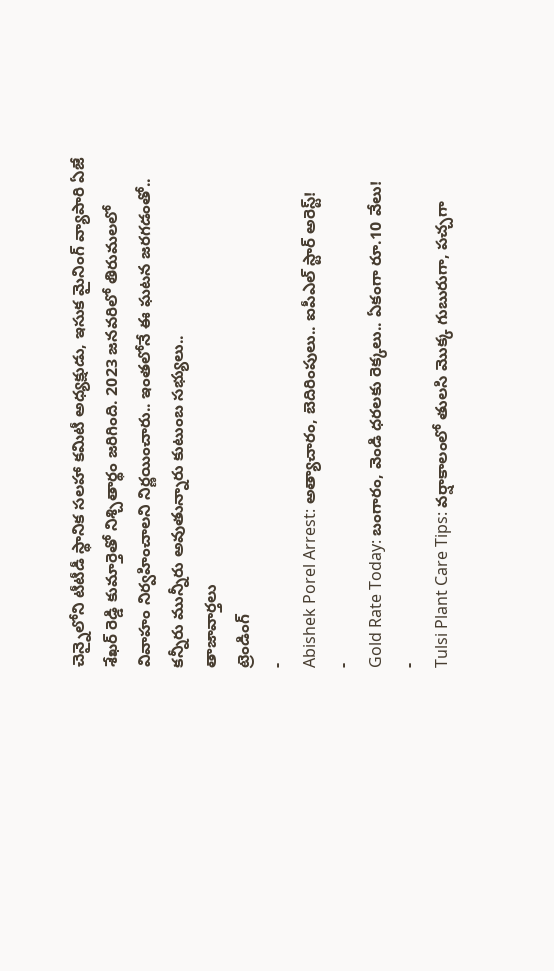చెన్నైలోని టీటీడీ స్థానిక సలహా కమిటీ అధ్యక్షుడు, ఇసుక మైనింగ్ వ్యాపారి ఏజే శేఖర్ రెడ్డి కుమార్తెతో నిశ్చితార్థం జరిగింది. 2023 జనవరిలో తిరుమలలో వివాహం నిర్వహించాలని నిర్ణయించారు.. ఇంతలోనే ఈ ఘటన జరగడంతో.. కన్నీరు మున్నీరు అవుతున్నారు కుటుంబ సభ్యులు..
తాజావార్తలు
ట్రెండింగ్
-
Abishek Porel Arrest: అత్యాచారం, బెదిరింపులు.. ఐపీఎల్ స్టార్ అరెస్ట్!
-
Gold Rate Today: బంగారం, వెండి ధరలకు రెక్కలు.. ఏకంగా రూ.10 వేలు!
-
Tulsi Plant Care Tips: వర్షాకాలంలో తులసి మొక్క గుబురుగా, పచ్చగా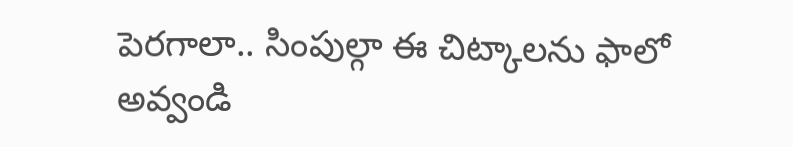పెరగాలా.. సింపుల్గా ఈ చిట్కాలను ఫాలో అవ్వండి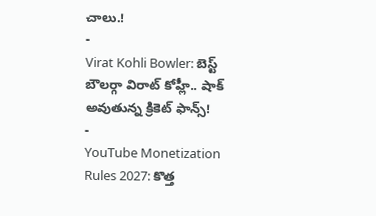చాలు.!
-
Virat Kohli Bowler: బెస్ట్ బౌలర్గా విరాట్ కోహ్లీ.. షాక్ అవుతున్న క్రికెట్ ఫాన్స్!
-
YouTube Monetization Rules 2027: కొత్త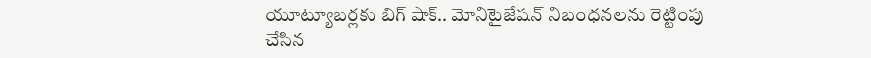యూట్యూబర్లకు బిగ్ షాక్.. మోనిటైజేషన్ నిబంధనలను రెట్టింపు చేసిన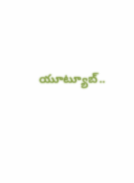యూట్యూబ్..